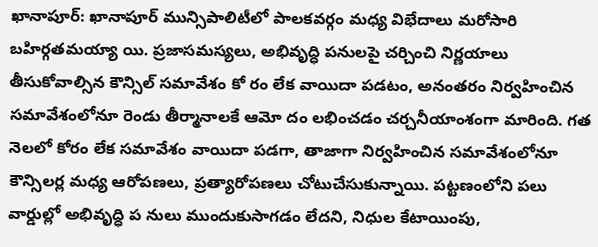ఖానాపూర్: ఖానాపూర్ మున్సిపాలిటీలో పాలకవర్గం మధ్య విభేదాలు మరోసారి బహిర్గతమయ్యా యి. ప్రజాసమస్యలు, అభివృద్ధి పనులపై చర్చించి నిర్ణయాలు తీసుకోవాల్సిన కౌన్సిల్ సమావేశం కో రం లేక వాయిదా పడటం, అనంతరం నిర్వహించిన సమావేశంలోనూ రెండు తీర్మానాలకే ఆమో దం లభించడం చర్చనీయాంశంగా మారింది. గత నెలలో కోరం లేక సమావేశం వాయిదా పడగా, తాజాగా నిర్వహించిన సమావేశంలోనూ కౌన్సిలర్ల మధ్య ఆరోపణలు, ప్రత్యారోపణలు చోటుచేసుకున్నాయి. పట్టణంలోని పలు వార్డుల్లో అభివృద్ధి ప నులు ముందుకుసాగడం లేదని, నిధుల కేటాయింపు,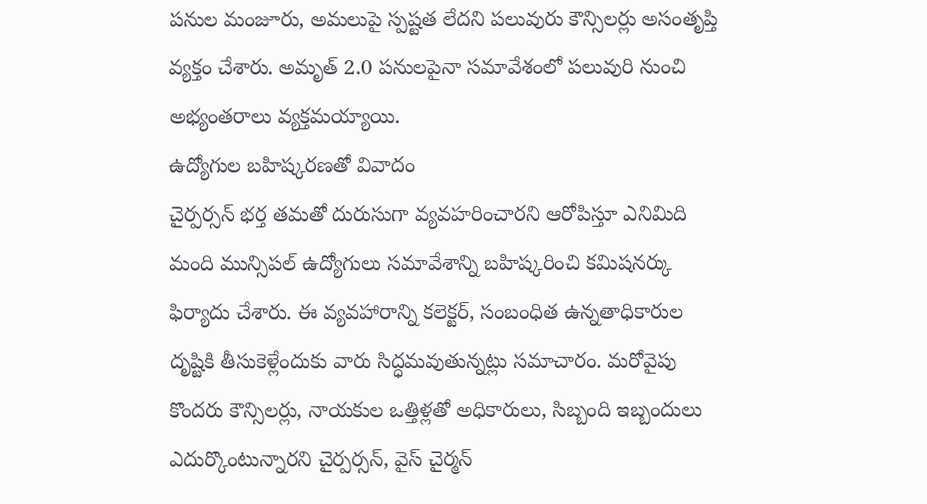పనుల మంజూరు, అమలుపై స్పష్టత లేదని పలువురు కౌన్సిలర్లు అసంతృప్తి వ్యక్తం చేశారు. అమృత్ 2.0 పనులపైనా సమావేశంలో పలువురి నుంచి అభ్యంతరాలు వ్యక్తమయ్యాయి.
ఉద్యోగుల బహిష్కరణతో వివాదం
చైర్పర్సన్ భర్త తమతో దురుసుగా వ్యవహరించారని ఆరోపిస్తూ ఎనిమిది మంది మున్సిపల్ ఉద్యోగులు సమావేశాన్ని బహిష్కరించి కమిషనర్కు ఫిర్యాదు చేశారు. ఈ వ్యవహారాన్ని కలెక్టర్, సంబంధిత ఉన్నతాధికారుల దృష్టికి తీసుకెళ్లేందుకు వారు సిద్ధమవుతున్నట్లు సమాచారం. మరోవైపు కొందరు కౌన్సిలర్లు, నాయకుల ఒత్తిళ్లతో అధికారులు, సిబ్బంది ఇబ్బందులు ఎదుర్కొంటున్నారని చైర్పర్సన్, వైస్ చైర్మన్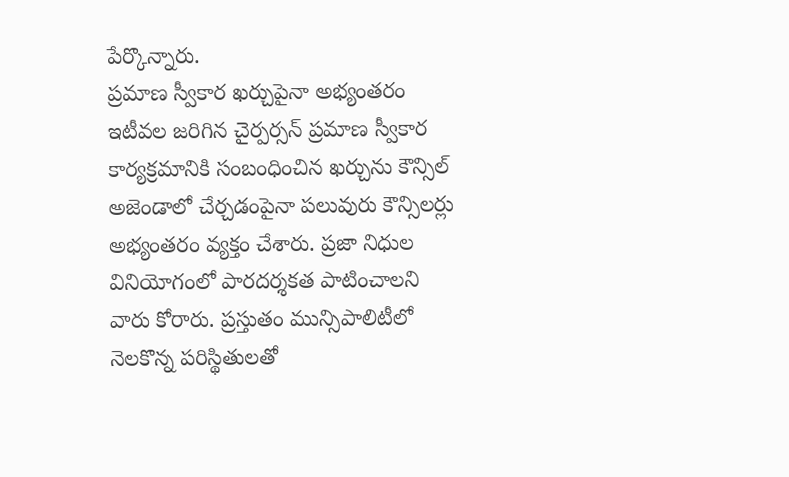పేర్కొన్నారు.
ప్రమాణ స్వీకార ఖర్చుపైనా అభ్యంతరం
ఇటీవల జరిగిన చైర్పర్సన్ ప్రమాణ స్వీకార కార్యక్రమానికి సంబంధించిన ఖర్చును కౌన్సిల్ అజెండాలో చేర్చడంపైనా పలువురు కౌన్సిలర్లు అభ్యంతరం వ్యక్తం చేశారు. ప్రజా నిధుల వినియోగంలో పారదర్శకత పాటించాలని వారు కోరారు. ప్రస్తుతం మున్సిపాలిటీలో నెలకొన్న పరిస్థితులతో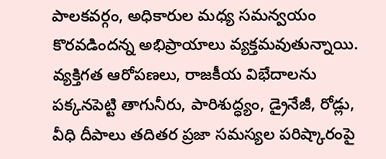పాలకవర్గం, అధికారుల మధ్య సమన్వయం కొరవడిందన్న అభిప్రాయాలు వ్యక్తమవుతున్నాయి. వ్యక్తిగత ఆరోపణలు, రాజకీయ విభేదాలను పక్కనపెట్టి తాగునీరు, పారిశుద్ధ్యం, డ్రైనేజీ, రోడ్లు, వీధి దీపాలు తదితర ప్రజా సమస్యల పరిష్కారంపై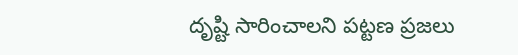దృష్టి సారించాలని పట్టణ ప్రజలు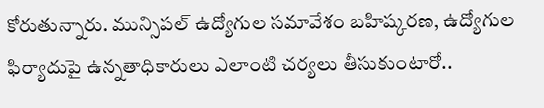కోరుతున్నారు. మున్సిపల్ ఉద్యోగుల సమావేశం బహిష్కరణ, ఉద్యోగుల ఫిర్యాదుపై ఉన్నతాధికారులు ఎలాంటి చర్యలు తీసుకుంటారో..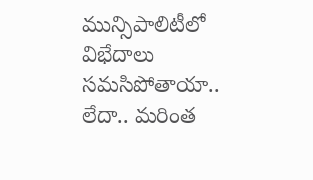మున్సిపాలిటీలో విభేదాలు సమసిపోతాయా.. లేదా.. మరింత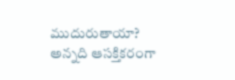ముదురుతాయా? అన్నది ఆసక్తికరంగా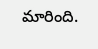మారింది.